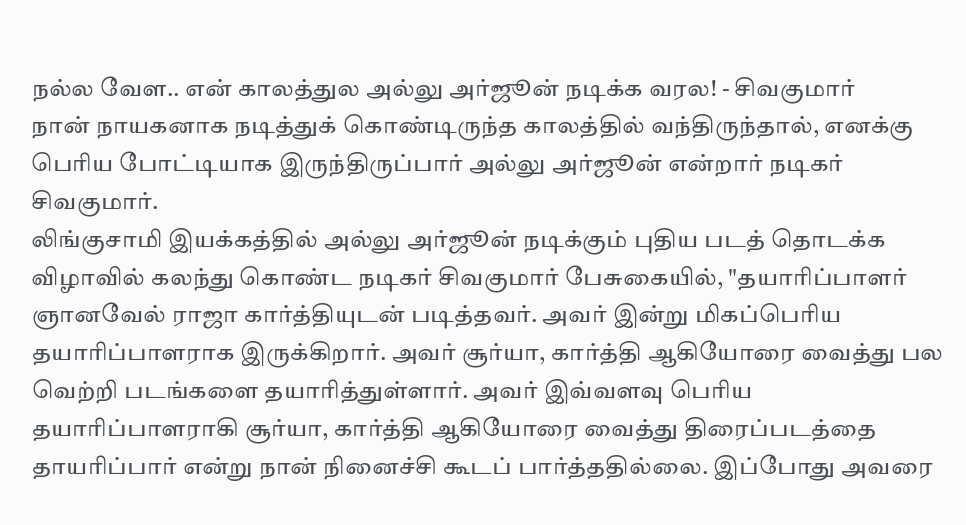நல்ல வேள.. என் காலத்துல அல்லு அர்ஜூன் நடிக்க வரல! - சிவகுமார்
நான் நாயகனாக நடித்துக் கொண்டிருந்த காலத்தில் வந்திருந்தால், எனக்கு பெரிய போட்டியாக இருந்திருப்பார் அல்லு அர்ஜூன் என்றார் நடிகர் சிவகுமார்.
லிங்குசாமி இயக்கத்தில் அல்லு அர்ஜூன் நடிக்கும் புதிய படத் தொடக்க விழாவில் கலந்து கொண்ட நடிகர் சிவகுமார் பேசுகையில், "தயாரிப்பாளர் ஞானவேல் ராஜா கார்த்தியுடன் படித்தவர். அவர் இன்று மிகப்பெரிய தயாரிப்பாளராக இருக்கிறார். அவர் சூர்யா, கார்த்தி ஆகியோரை வைத்து பல வெற்றி படங்களை தயாரித்துள்ளார். அவர் இவ்வளவு பெரிய தயாரிப்பாளராகி சூர்யா, கார்த்தி ஆகியோரை வைத்து திரைப்படத்தை தாயரிப்பார் என்று நான் நினைச்சி கூடப் பார்த்ததில்லை. இப்போது அவரை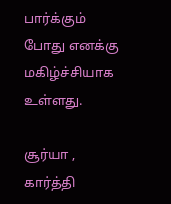பார்க்கும் போது எனக்கு மகிழ்ச்சியாக உள்ளது.

சூர்யா , கார்த்தி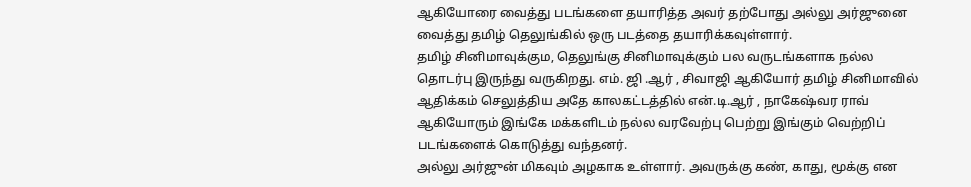ஆகியோரை வைத்து படங்களை தயாரித்த அவர் தற்போது அல்லு அர்ஜுனை வைத்து தமிழ் தெலுங்கில் ஒரு படத்தை தயாரிக்கவுள்ளார்.
தமிழ் சினிமாவுக்கும, தெலுங்கு சினிமாவுக்கும் பல வருடங்களாக நல்ல தொடர்பு இருந்து வருகிறது. எம். ஜி .ஆர் , சிவாஜி ஆகியோர் தமிழ் சினிமாவில் ஆதிக்கம் செலுத்திய அதே காலகட்டத்தில் என்.டி.ஆர் , நாகேஷ்வர ராவ் ஆகியோரும் இங்கே மக்களிடம் நல்ல வரவேற்பு பெற்று இங்கும் வெற்றிப் படங்களைக் கொடுத்து வந்தனர்.
அல்லு அர்ஜுன் மிகவும் அழகாக உள்ளார். அவருக்கு கண், காது, மூக்கு என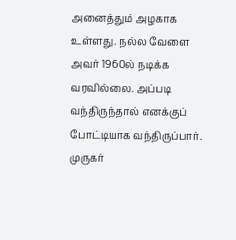அனைத்தும் அழகாக உள்ளது. நல்ல வேளை அவர் 1960ல் நடிக்க வரவில்லை. அப்படி வந்திருந்தால் எனக்குப் போட்டியாக வந்திருப்பார். முருகர்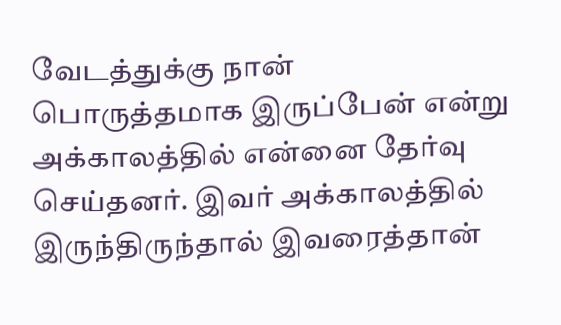வேடத்துக்கு நான் பொருத்தமாக இருப்பேன் என்று அக்காலத்தில் என்னை தேர்வு செய்தனர். இவர் அக்காலத்தில் இருந்திருந்தால் இவரைத்தான்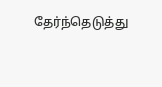தேர்ந்தெடுத்து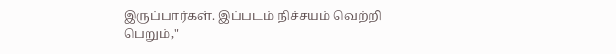இருப்பார்கள். இப்படம் நிச்சயம் வெற்றி பெறும்,"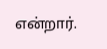என்றார்.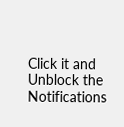Click it and Unblock the Notifications